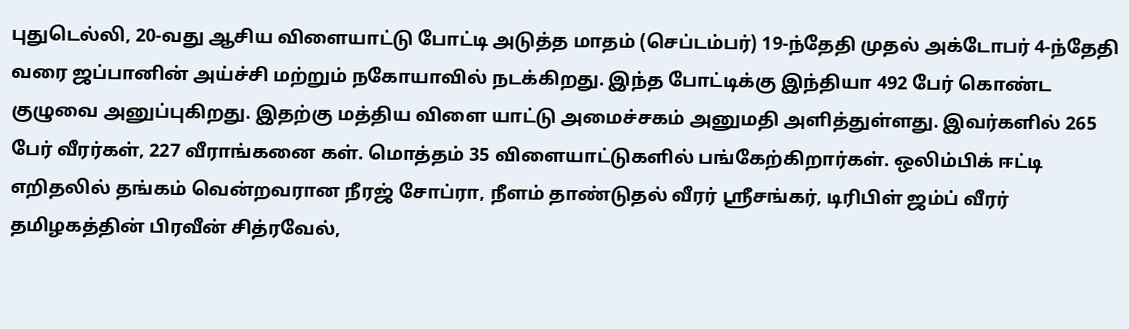புதுடெல்லி, 20-வது ஆசிய விளையாட்டு போட்டி அடுத்த மாதம் (செப்டம்பர்) 19-ந்தேதி முதல் அக்டோபர் 4-ந்தேதி வரை ஜப்பானின் அய்ச்சி மற்றும் நகோயாவில் நடக்கிறது. இந்த போட்டிக்கு இந்தியா 492 பேர் கொண்ட குழுவை அனுப்புகிறது. இதற்கு மத்திய விளை யாட்டு அமைச்சகம் அனுமதி அளித்துள்ளது. இவர்களில் 265 பேர் வீரர்கள், 227 வீராங்கனை கள். மொத்தம் 35 விளையாட்டுகளில் பங்கேற்கிறார்கள். ஒலிம்பிக் ஈட்டி எறிதலில் தங்கம் வென்றவரான நீரஜ் சோப்ரா, நீளம் தாண்டுதல் வீரர் ஸ்ரீசங்கர், டிரிபிள் ஜம்ப் வீரர் தமிழகத்தின் பிரவீன் சித்ரவேல்,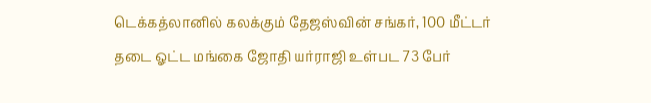டெக்கத்லானில் கலக்கும் தேஜஸ்வின் சங்கர், 100 மீட்டர் தடை ஓட்ட மங்கை ஜோதி யர்ராஜி உள்பட 73 பேர்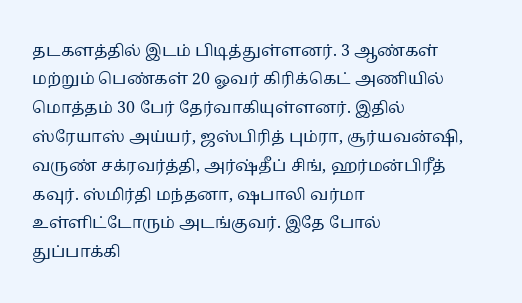தடகளத்தில் இடம் பிடித்துள்ளனர். 3 ஆண்கள் மற்றும் பெண்கள் 20 ஓவர் கிரிக்கெட் அணியில் மொத்தம் 30 பேர் தேர்வாகியுள்ளனர். இதில் ஸ்ரேயாஸ் அய்யர், ஜஸ்பிரித் பும்ரா, சூர்யவன்ஷி, வருண் சக்ரவர்த்தி, அர்ஷ்தீப் சிங், ஹர்மன்பிரீத் கவுர். ஸ்மிர்தி மந்தனா, ஷபாலி வர்மா உள்ளிட்டோரும் அடங்குவர். இதே போல் துப்பாக்கி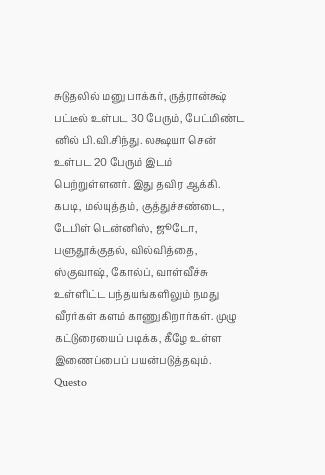சுடுதலில் மனு பாக்கர், ருத்ரான்க்ஷ் பட்டீல் உள்பட 30 பேரும், பேட்மிண்ட னில் பி.வி.சிந்து. லக்ஷயா சென் உள்பட 20 பேரும் இடம் பெற்றுள்ளனர். இது தவிர ஆக்கி. கபடி, மல்யுத்தம், குத்துச்சண்டை, டேபிள் டென்னிஸ், ஜூடோ, பளுதூக்குதல், வில்வித்தை, ஸ்குவாஷ், கோல்ப், வாள்வீச்சு உள்ளிட்ட பந்தயங்களிலும் நமது வீரர்கள் களம் காணுகிறார்கள். முழு கட்டுரையைப் படிக்க, கீழே உள்ள இணைப்பைப் பயன்படுத்தவும்.
Questo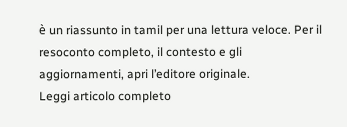è un riassunto in tamil per una lettura veloce. Per il resoconto completo, il contesto e gli aggiornamenti, apri l’editore originale.
Leggi articolo completo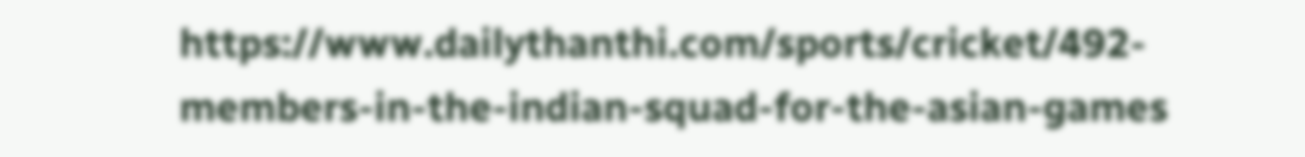https://www.dailythanthi.com/sports/cricket/492-members-in-the-indian-squad-for-the-asian-games